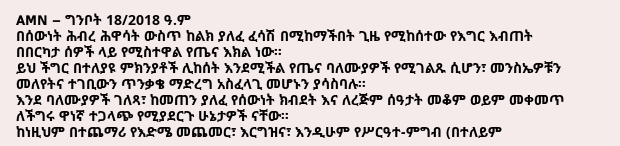AMN – ግንቦት 18/2018 ዓ.ም
በሰውነት ሕብረ ሕዋሳት ውስጥ ከልክ ያለፈ ፈሳሽ በሚከማችበት ጊዜ የሚከሰተው የእግር እብጠት በበርካታ ሰዎች ላይ የሚስተዋል የጤና እክል ነው።
ይህ ችግር በተለያዩ ምክንያቶች ሊከሰት እንደሚችል የጤና ባለሙያዎች የሚገልጹ ሲሆን፣ መንስኤዎቹን መለየትና ተገቢውን ጥንቃቄ ማድረግ አስፈላጊ መሆኑን ያሳስባሉ።
እንደ ባለሙያዎች ገለጻ፣ ከመጠን ያለፈ የሰውነት ክብደት እና ለረጅም ሰዓታት መቆም ወይም መቀመጥ ለችግሩ ዋነኛ ተጋላጭ የሚያደርጉ ሁኔታዎች ናቸው።
ከነዚህም በተጨማሪ የእድሜ መጨመር፣ እርግዝና፣ እንዲሁም የሥርዓተ-ምግብ (በተለይም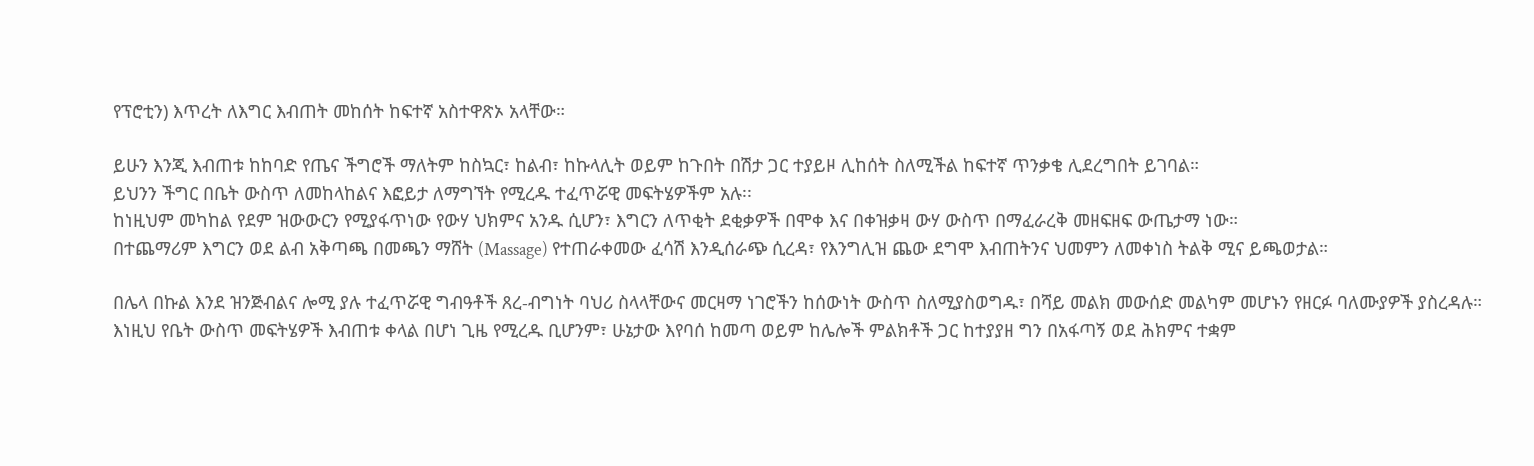የፕሮቲን) እጥረት ለእግር እብጠት መከሰት ከፍተኛ አስተዋጽኦ አላቸው።

ይሁን እንጂ እብጠቱ ከከባድ የጤና ችግሮች ማለትም ከስኳር፣ ከልብ፣ ከኩላሊት ወይም ከጉበት በሽታ ጋር ተያይዞ ሊከሰት ስለሚችል ከፍተኛ ጥንቃቄ ሊደረግበት ይገባል።
ይህንን ችግር በቤት ውስጥ ለመከላከልና እፎይታ ለማግኘት የሚረዱ ተፈጥሯዊ መፍትሄዎችም አሉ፡፡
ከነዚህም መካከል የደም ዝውውርን የሚያፋጥነው የውሃ ህክምና አንዱ ሲሆን፣ እግርን ለጥቂት ደቂቃዎች በሞቀ እና በቀዝቃዛ ውሃ ውስጥ በማፈራረቅ መዘፍዘፍ ውጤታማ ነው።
በተጨማሪም እግርን ወደ ልብ አቅጣጫ በመጫን ማሸት (Massage) የተጠራቀመው ፈሳሽ እንዲሰራጭ ሲረዳ፣ የእንግሊዝ ጨው ደግሞ እብጠትንና ህመምን ለመቀነስ ትልቅ ሚና ይጫወታል።

በሌላ በኩል እንደ ዝንጅብልና ሎሚ ያሉ ተፈጥሯዊ ግብዓቶች ጸረ-ብግነት ባህሪ ስላላቸውና መርዛማ ነገሮችን ከሰውነት ውስጥ ስለሚያስወግዱ፣ በሻይ መልክ መውሰድ መልካም መሆኑን የዘርፉ ባለሙያዎች ያስረዳሉ።
እነዚህ የቤት ውስጥ መፍትሄዎች እብጠቱ ቀላል በሆነ ጊዜ የሚረዱ ቢሆንም፣ ሁኔታው እየባሰ ከመጣ ወይም ከሌሎች ምልክቶች ጋር ከተያያዘ ግን በአፋጣኝ ወደ ሕክምና ተቋም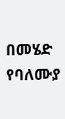በመሄድ የባለሙያ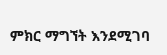ምክር ማግኘት እንደሚገባ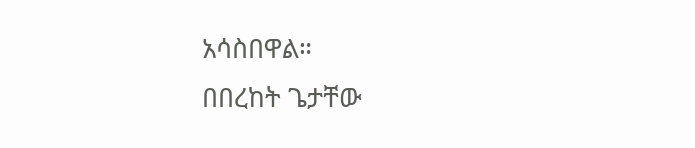አሳስበዋል።
በበረከት ጌታቸው